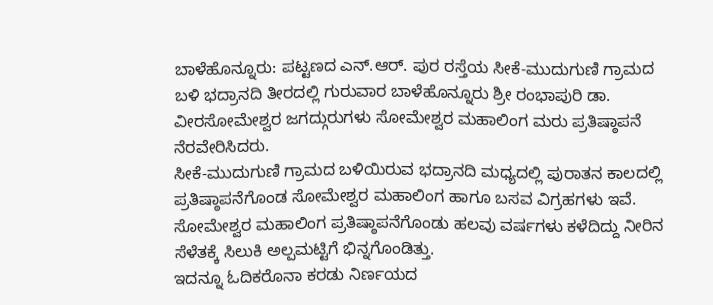ಬಾಳೆಹೊನ್ನೂರು: ಪಟ್ಟಣದ ಎನ್.ಆರ್. ಪುರ ರಸ್ತೆಯ ಸೀಕೆ-ಮುದುಗುಣಿ ಗ್ರಾಮದ ಬಳಿ ಭದ್ರಾನದಿ ತೀರದಲ್ಲಿ ಗುರುವಾರ ಬಾಳೆಹೊನ್ನೂರು ಶ್ರೀ ರಂಭಾಪುರಿ ಡಾ. ವೀರಸೋಮೇಶ್ವರ ಜಗದ್ಗುರುಗಳು ಸೋಮೇಶ್ವರ ಮಹಾಲಿಂಗ ಮರು ಪ್ರತಿಷ್ಠಾಪನೆ ನೆರವೇರಿಸಿದರು.
ಸೀಕೆ-ಮುದುಗುಣಿ ಗ್ರಾಮದ ಬಳಿಯಿರುವ ಭದ್ರಾನದಿ ಮಧ್ಯದಲ್ಲಿ ಪುರಾತನ ಕಾಲದಲ್ಲಿ ಪ್ರತಿಷ್ಠಾಪನೆಗೊಂಡ ಸೋಮೇಶ್ವರ ಮಹಾಲಿಂಗ ಹಾಗೂ ಬಸವ ವಿಗ್ರಹಗಳು ಇವೆ. ಸೋಮೇಶ್ವರ ಮಹಾಲಿಂಗ ಪ್ರತಿಷ್ಠಾಪನೆಗೊಂಡು ಹಲವು ವರ್ಷಗಳು ಕಳೆದಿದ್ದು ನೀರಿನ ಸೆಳೆತಕ್ಕೆ ಸಿಲುಕಿ ಅಲ್ಪಮಟ್ಟಿಗೆ ಭಿನ್ನಗೊಂಡಿತ್ತು.
ಇದನ್ನೂ ಓದಿಕರೊನಾ ಕರಡು ನಿರ್ಣಯದ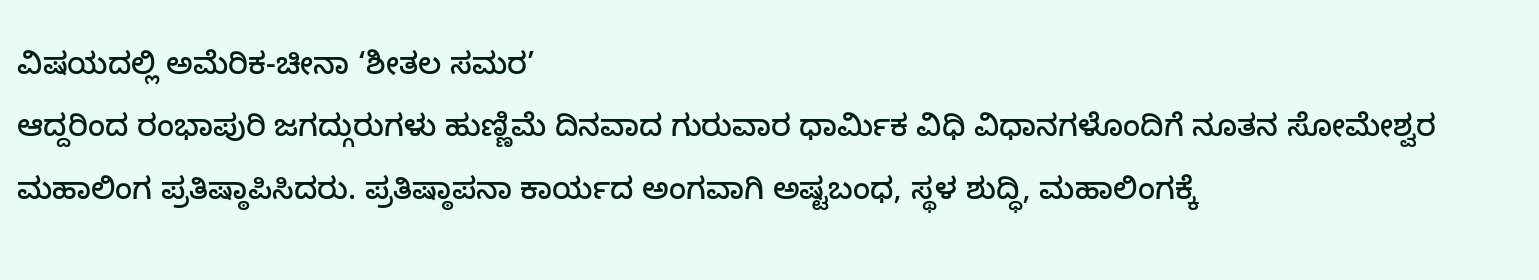ವಿಷಯದಲ್ಲಿ ಅಮೆರಿಕ-ಚೀನಾ ‘ಶೀತಲ ಸಮರ’
ಆದ್ದರಿಂದ ರಂಭಾಪುರಿ ಜಗದ್ಗುರುಗಳು ಹುಣ್ಣಿಮೆ ದಿನವಾದ ಗುರುವಾರ ಧಾರ್ಮಿಕ ವಿಧಿ ವಿಧಾನಗಳೊಂದಿಗೆ ನೂತನ ಸೋಮೇಶ್ವರ ಮಹಾಲಿಂಗ ಪ್ರತಿಷ್ಠಾಪಿಸಿದರು. ಪ್ರತಿಷ್ಠಾಪನಾ ಕಾರ್ಯದ ಅಂಗವಾಗಿ ಅಷ್ಟಬಂಧ, ಸ್ಥಳ ಶುದ್ಧಿ, ಮಹಾಲಿಂಗಕ್ಕೆ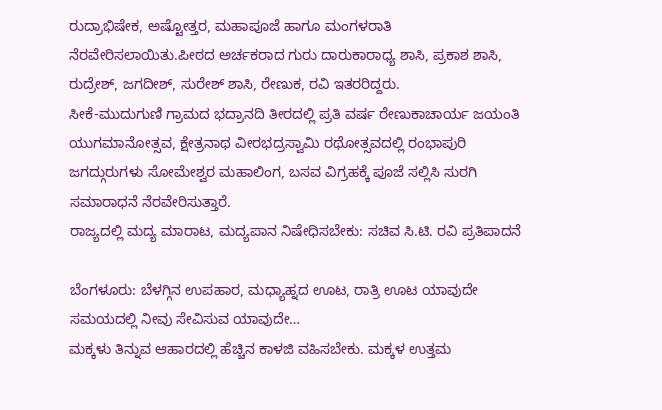ರುದ್ರಾಭಿಷೇಕ, ಅಷ್ಟೋತ್ತರ, ಮಹಾಪೂಜೆ ಹಾಗೂ ಮಂಗಳರಾತಿ ನೆರವೇರಿಸಲಾಯಿತು.ಪೀಠದ ಅರ್ಚಕರಾದ ಗುರು ದಾರುಕಾರಾಧ್ಯ ಶಾಸಿ, ಪ್ರಕಾಶ ಶಾಸಿ, ರುದ್ರೇಶ್, ಜಗದೀಶ್, ಸುರೇಶ್ ಶಾಸಿ, ರೇಣುಕ, ರವಿ ಇತರರಿದ್ದರು.
ಸೀಕೆ-ಮುದುಗುಣಿ ಗ್ರಾಮದ ಭದ್ರಾನದಿ ತೀರದಲ್ಲಿ ಪ್ರತಿ ವರ್ಷ ರೇಣುಕಾಚಾರ್ಯ ಜಯಂತಿ ಯುಗಮಾನೋತ್ಸವ, ಕ್ಷೇತ್ರನಾಥ ವೀರಭದ್ರಸ್ವಾಮಿ ರಥೋತ್ಸವದಲ್ಲಿ ರಂಭಾಪುರಿ ಜಗದ್ಗುರುಗಳು ಸೋಮೇಶ್ವರ ಮಹಾಲಿಂಗ, ಬಸವ ವಿಗ್ರಹಕ್ಕೆ ಪೂಜೆ ಸಲ್ಲಿಸಿ ಸುರಗಿ ಸಮಾರಾಧನೆ ನೆರವೇರಿಸುತ್ತಾರೆ.
ರಾಜ್ಯದಲ್ಲಿ ಮದ್ಯ ಮಾರಾಟ, ಮದ್ಯಪಾನ ನಿಷೇಧಿಸಬೇಕು: ಸಚಿವ ಸಿ.ಟಿ. ರವಿ ಪ್ರತಿಪಾದನೆ

ಬೆಂಗಳೂರು: ಬೆಳಗ್ಗಿನ ಉಪಹಾರ, ಮಧ್ಯಾಹ್ನದ ಊಟ, ರಾತ್ರಿ ಊಟ ಯಾವುದೇ ಸಮಯದಲ್ಲಿ ನೀವು ಸೇವಿಸುವ ಯಾವುದೇ…
ಮಕ್ಕಳು ತಿನ್ನುವ ಆಹಾರದಲ್ಲಿ ಹೆಚ್ಚಿನ ಕಾಳಜಿ ವಹಿಸಬೇಕು. ಮಕ್ಕಳ ಉತ್ತಮ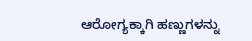ಆರೋಗ್ಯಕ್ಕಾಗಿ ಹಣ್ಣುಗಳನ್ನು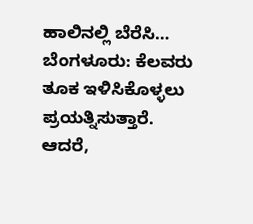ಹಾಲಿನಲ್ಲಿ ಬೆರೆಸಿ…
ಬೆಂಗಳೂರು: ಕೆಲವರು ತೂಕ ಇಳಿಸಿಕೊಳ್ಳಲು ಪ್ರಯತ್ನಿಸುತ್ತಾರೆ. ಆದರೆ,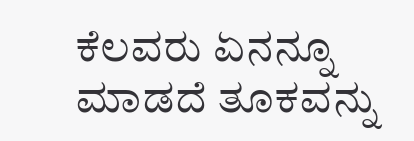ಕೆಲವರು ಏನನ್ನೂ ಮಾಡದೆ ತೂಕವನ್ನು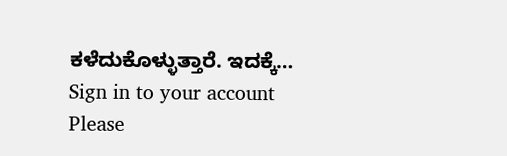ಕಳೆದುಕೊಳ್ಳುತ್ತಾರೆ. ಇದಕ್ಕೆ…
Sign in to your account
Please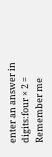enter an answer in digits:four × 2 =
Remember me